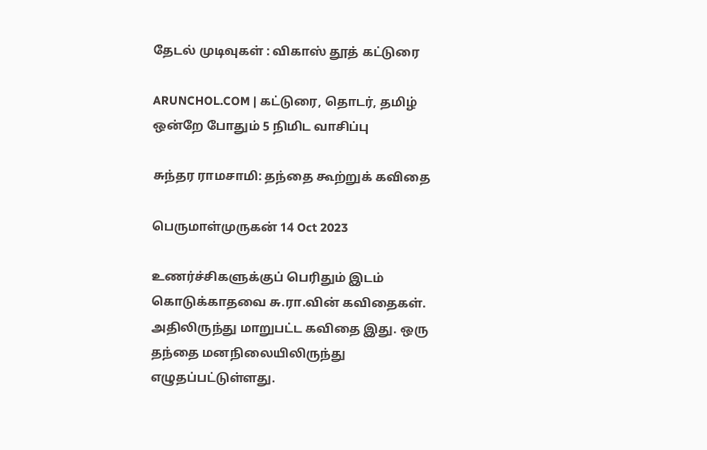தேடல் முடிவுகள் : விகாஸ் தூத் கட்டுரை

ARUNCHOL.COM | கட்டுரை, தொடர், தமிழ் ஒன்றே போதும் 5 நிமிட வாசிப்பு

சுந்தர ராமசாமி: தந்தை கூற்றுக் கவிதை

பெருமாள்முருகன் 14 Oct 2023

உணர்ச்சிகளுக்குப் பெரிதும் இடம் கொடுக்காதவை சு.ரா.வின் கவிதைகள். அதிலிருந்து மாறுபட்ட கவிதை இது. ஒரு தந்தை மனநிலையிலிருந்து எழுதப்பட்டுள்ளது.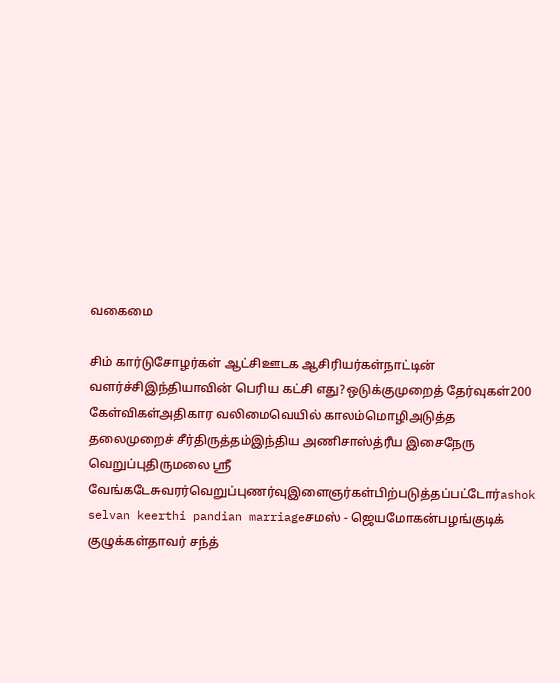வகைமை

சிம் கார்டுசோழர்கள் ஆட்சிஊடக ஆசிரியர்கள்நாட்டின் வளர்ச்சிஇந்தியாவின் பெரிய கட்சி எது?ஒடுக்குமுறைத் தேர்வுகள்200 கேள்விகள்அதிகார வலிமைவெயில் காலம்மொழிஅடுத்த தலைமுறைச் சீர்திருத்தம்இந்திய அணிசாஸ்த்ரீய இசைநேரு வெறுப்புதிருமலை ஸ்ரீ வேங்கடேசுவரர்வெறுப்புணர்வுஇளைஞர்கள்பிற்படுத்தப்பட்டோர்ashok selvan keerthi pandian marriageசமஸ் - ஜெயமோகன்பழங்குடிக் குழுக்கள்தாவர் சந்த்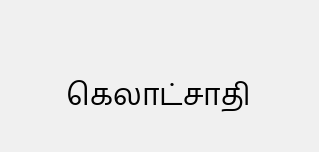கெலாட்சாதி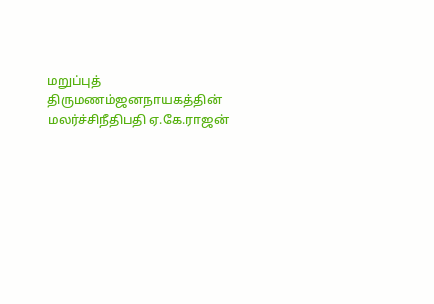மறுப்புத் திருமணம்ஜனநாயகத்தின் மலர்ச்சிநீதிபதி ஏ.கே.ராஜன்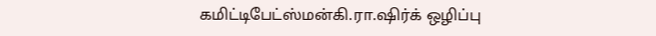கமிட்டிபேட்ஸ்மன்கி.ரா.ஷிர்க் ஒழிப்பு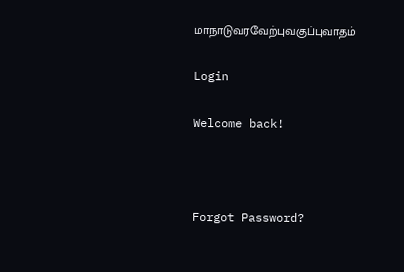மாநாடுவரவேற்புவகுப்புவாதம்

Login

Welcome back!



Forgot Password?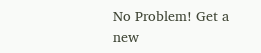No Problem! Get a new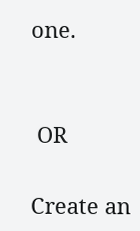one.


 OR

Create an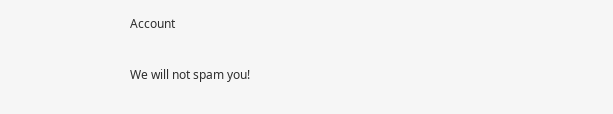Account

We will not spam you!